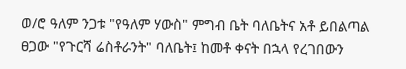ወ/ሮ ዓለም ንጋቱ "የዓለም ሃውስ" ምግብ ቤት ባለቤትና አቶ ይበልጣል ፀጋው "የጉርሻ ሬስቶራንት" ባለቤት፤ ከመቶ ቀናት በኋላ የረገበውን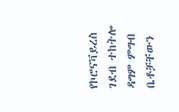የኮሮናቫይረስ ገደብ ተከትሎ ዳግም ምግብ ቤቶቻቸውን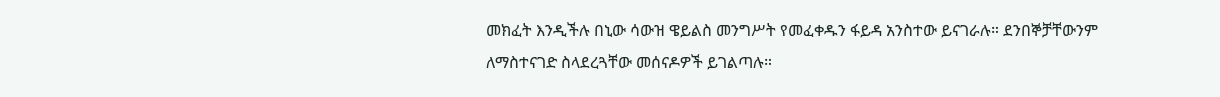መክፈት እንዲችሉ በኒው ሳውዝ ዌይልስ መንግሥት የመፈቀዱን ፋይዳ አንስተው ይናገራሉ። ደንበኞቻቸውንም ለማስተናገድ ስላደረጓቸው መሰናዶዎች ይገልጣሉ።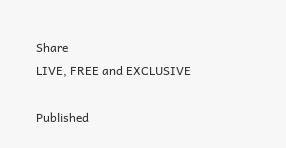Share
LIVE, FREE and EXCLUSIVE

Published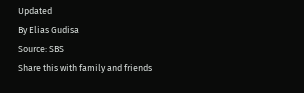Updated
By Elias Gudisa
Source: SBS
Share this with family and friends